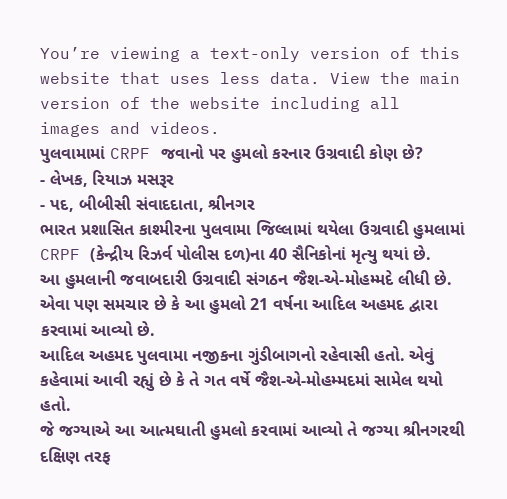You’re viewing a text-only version of this website that uses less data. View the main version of the website including all images and videos.
પુલવામામાં CRPF જવાનો પર હુમલો કરનાર ઉગ્રવાદી કોણ છે?
- લેખક, રિયાઝ મસરૂર
- પદ, બીબીસી સંવાદદાતા, શ્રીનગર
ભારત પ્રશાસિત કાશ્મીરના પુલવામા જિલ્લામાં થયેલા ઉગ્રવાદી હુમલામાં CRPF (કેન્દ્રીય રિઝર્વ પોલીસ દળ)ના 40 સૈનિકોનાં મૃત્યુ થયાં છે.
આ હુમલાની જવાબદારી ઉગ્રવાદી સંગઠન જૈશ-એ-મોહમ્મદે લીધી છે.
એવા પણ સમચાર છે કે આ હુમલો 21 વર્ષના આદિલ અહમદ દ્વારા કરવામાં આવ્યો છે.
આદિલ અહમદ પુલવામા નજીકના ગુંડીબાગનો રહેવાસી હતો. એવું કહેવામાં આવી રહ્યું છે કે તે ગત વર્ષે જૈશ-એ-મોહમ્મદમાં સામેલ થયો હતો.
જે જગ્યાએ આ આત્મઘાતી હુમલો કરવામાં આવ્યો તે જગ્યા શ્રીનગરથી દક્ષિણ તરફ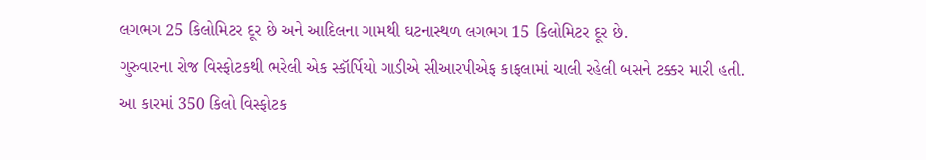લગભગ 25 કિલોમિટર દૂર છે અને આદિલના ગામથી ઘટનાસ્થળ લગભગ 15 કિલોમિટર દૂર છે.
ગુરુવારના રોજ વિસ્ફોટકથી ભરેલી એક સ્કૉર્પિયો ગાડીએ સીઆરપીએફ કાફલામાં ચાલી રહેલી બસને ટક્કર મારી હતી.
આ કારમાં 350 કિલો વિસ્ફોટક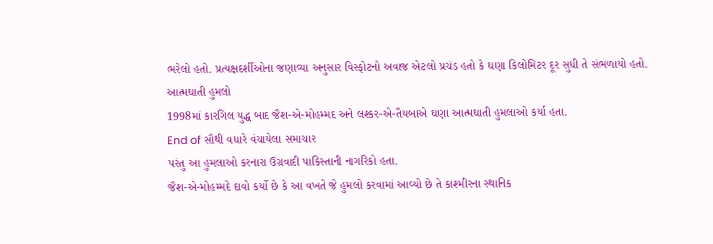ભરેલો હતો. પ્રત્યક્ષદર્શીઓના જણાવ્યા અનુસાર વિસ્ફોટનો અવાજ એટલો પ્રચંડ હતો કે ઘણા કિલોમિટર દૂર સુધી તે સંભળાયો હતો.
આત્મઘાતી હુમલો
1998માં કારગિલ યુદ્ધ બાદ જૈશ-એ-મોહમ્મદ અને લશ્કર-એ-તૈયબાએ ઘણા આત્મઘાતી હુમલાઓ કર્યા હતા.
End of સૌથી વધારે વંચાયેલા સમાચાર
પરંતુ આ હુમલાઓ કરનારા ઉગ્રવાદી પાકિસ્તાની નાગરિકો હતા.
જૈશ-એ-મોહમ્મદે દાવો કર્યો છે કે આ વખતે જે હુમલો કરવામાં આવ્યો છે તે કાશ્મીરના સ્થાનિક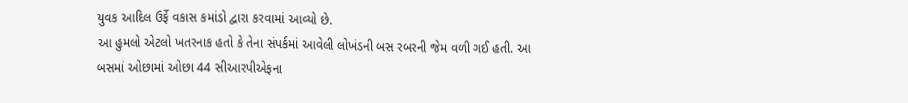યુવક આદિલ ઉર્ફે વકાસ કમાંડો દ્વારા કરવામાં આવ્યો છે.
આ હુમલો એટલો ખતરનાક હતો કે તેના સંપર્કમાં આવેલી લોખંડની બસ રબરની જેમ વળી ગઈ હતી. આ બસમાં ઓછામાં ઓછા 44 સીઆરપીએફના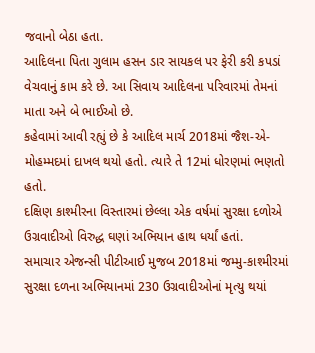જવાનો બેઠા હતા.
આદિલના પિતા ગુલામ હસન ડાર સાયકલ પર ફેરી કરી કપડાં વેચવાનું કામ કરે છે. આ સિવાય આદિલના પરિવારમાં તેમનાં માતા અને બે ભાઈઓ છે.
કહેવામાં આવી રહ્યું છે કે આદિલ માર્ચ 2018માં જૈશ-એ-મોહમ્મદમાં દાખલ થયો હતો. ત્યારે તે 12માં ધોરણમાં ભણતો હતો.
દક્ષિણ કાશ્મીરના વિસ્તારમાં છેલ્લા એક વર્ષમાં સુરક્ષા દળોએ ઉગ્રવાદીઓ વિરુદ્ધ ઘણાં અભિયાન હાથ ધર્યાં હતાં.
સમાચાર એજન્સી પીટીઆઈ મુજબ 2018માં જમ્મુ-કાશ્મીરમાં સુરક્ષા દળના અભિયાનમાં 230 ઉગ્રવાદીઓનાં મૃત્યુ થયાં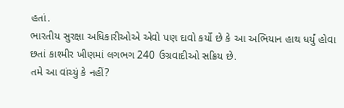હતાં.
ભારતીય સુરક્ષા અધિકારીઓએ એવો પણ દાવો કર્યો છે કે આ અભિયાન હાથ ધર્યું હોવા છતાં કાશ્મીર ખીણમાં લગભગ 240 ઉગ્રવાદીઓ સક્રિય છે.
તમે આ વાંચ્યું કે નહીં?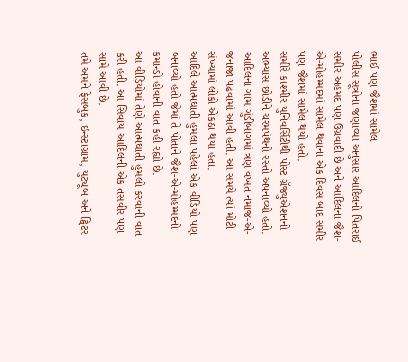ભાઈ પણ જૈશમાં સામેલ
પોલીસ સૂત્રોના જણાવ્યા અનુસાર આદિલનો પિતરાઈ સમીર અહમદ પણ ઉગ્રવાદી છે અને આદિલના જૈશ-એ-મોહમ્મદમાં સામેલ થવાના એક દિવસ બાદ સમીર પણ જૈશમાં સામેલ થયો હતો.
સમીરે કાશ્મીર યુનિવર્સિટીથી પોસ્ટ ગ્રૅજ્યુએશનનો અભ્યાસ છોડીને ચરમપંથનો રસ્તો અપનાવ્યો હતો.
આદિલના ગામ ગુંડીબાગમાં ત્રણ વખત નમાજ-એ-જનાજા પઢવામાં આવી હતી. આ સમયે ત્યાં મોટી સંખ્યામાં લોકો એકઠા થયા હતા.
આદિલે આત્મઘાતી હુમલા પહેલાં એક વીડિયો પણ બનાવ્યો હતો જેમાં તે પોતાને જૈશ-એ-મોહમ્મદનો કમાન્ડો હોવાની વાત કહી રહ્યો છે.
આ વીડિયોમાં તેણે આત્મઘાતી હુમલો કરવાની વાત કરી હતી. આ સિવાય આદિલની એક તસવીર પણ સામે આવી છે.
તમે અમને ફેસબુક, ઇન્સ્ટાગ્રામ, યુટ્યૂબ અને ટ્વિટર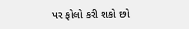પર ફોલો કરી શકો છો